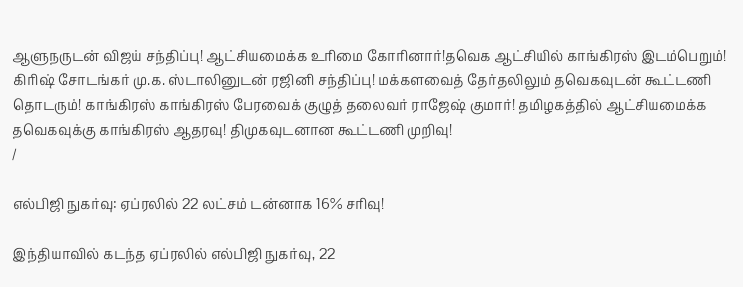ஆளுநருடன் விஜய் சந்திப்பு! ஆட்சியமைக்க உரிமை கோரினார்!தவெக ஆட்சியில் காங்கிரஸ் இடம்பெறும்! கிரிஷ் சோடங்கர் மு.க. ஸ்டாலினுடன் ரஜினி சந்திப்பு! மக்களவைத் தேர்தலிலும் தவெகவுடன் கூட்டணி தொடரும்! காங்கிரஸ் காங்கிரஸ் பேரவைக் குழுத் தலைவர் ராஜேஷ் குமார்! தமிழகத்தில் ஆட்சியமைக்க தவெகவுக்கு காங்கிரஸ் ஆதரவு! திமுகவுடனான கூட்டணி முறிவு!
/

எல்பிஜி நுகர்வு: ஏப்ரலில் 22 லட்சம் டன்னாக 16% சரிவு!

இந்தியாவில் கடந்த ஏப்ரலில் எல்பிஜி நுகர்வு, 22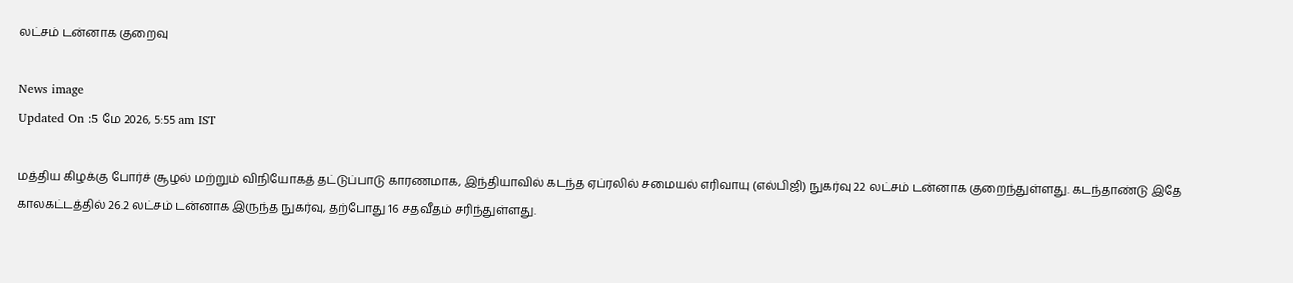லட்சம் டன்னாக குறைவு

News image
Updated On :5 மே 2026, 5:55 am IST

மத்திய கிழக்கு போர்ச் சூழல் மற்றும் விநியோகத் தட்டுப்பாடு காரணமாக, இந்தியாவில் கடந்த ஏப்ரலில் சமையல் எரிவாயு (எல்பிஜி) நுகர்வு 22 லட்சம் டன்னாக குறைந்துள்ளது. கடந்தாண்டு இதே காலகட்டத்தில் 26.2 லட்சம் டன்னாக இருந்த நுகர்வு, தற்போது 16 சதவீதம் சரிந்துள்ளது.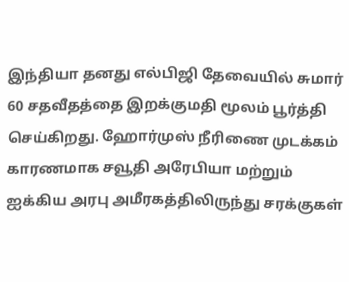இந்தியா தனது எல்பிஜி தேவையில் சுமார் 60 சதவீதத்தை இறக்குமதி மூலம் பூர்த்தி செய்கிறது. ஹோர்முஸ் நீரிணை முடக்கம் காரணமாக சவூதி அரேபியா மற்றும் ஐக்கிய அரபு அமீரகத்திலிருந்து சரக்குகள்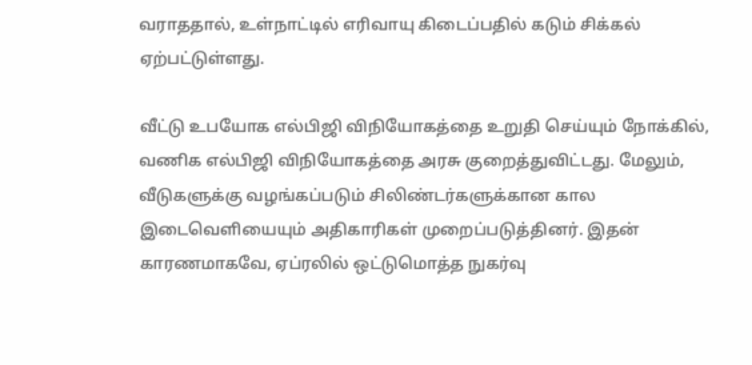வராததால், உள்நாட்டில் எரிவாயு கிடைப்பதில் கடும் சிக்கல் ஏற்பட்டுள்ளது.

வீட்டு உபயோக எல்பிஜி விநியோகத்தை உறுதி செய்யும் நோக்கில், வணிக எல்பிஜி விநியோகத்தை அரசு குறைத்துவிட்டது. மேலும், வீடுகளுக்கு வழங்கப்படும் சிலிண்டர்களுக்கான கால இடைவெளியையும் அதிகாரிகள் முறைப்படுத்தினர். இதன் காரணமாகவே, ஏப்ரலில் ஒட்டுமொத்த நுகர்வு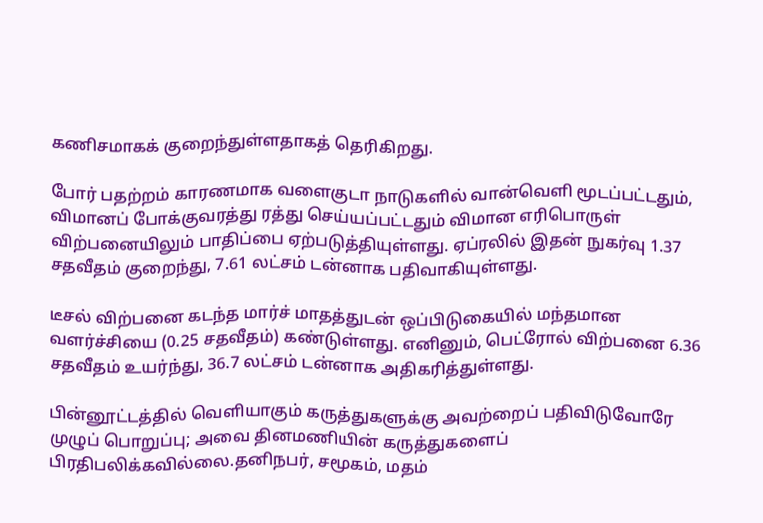கணிசமாகக் குறைந்துள்ளதாகத் தெரிகிறது.

போர் பதற்றம் காரணமாக வளைகுடா நாடுகளில் வான்வெளி மூடப்பட்டதும், விமானப் போக்குவரத்து ரத்து செய்யப்பட்டதும் விமான எரிபொருள் விற்பனையிலும் பாதிப்பை ஏற்படுத்தியுள்ளது. ஏப்ரலில் இதன் நுகர்வு 1.37 சதவீதம் குறைந்து, 7.61 லட்சம் டன்னாக பதிவாகியுள்ளது.

டீசல் விற்பனை கடந்த மார்ச் மாதத்துடன் ஒப்பிடுகையில் மந்தமான வளர்ச்சியை (0.25 சதவீதம்) கண்டுள்ளது. எனினும், பெட்ரோல் விற்பனை 6.36 சதவீதம் உயர்ந்து, 36.7 லட்சம் டன்னாக அதிகரித்துள்ளது.

பின்னூட்டத்தில் வெளியாகும் கருத்துகளுக்கு அவற்றைப் பதிவிடுவோரே முழுப் பொறுப்பு; அவை தினமணியின் கருத்துகளைப் பிரதிபலிக்கவில்லை.தனிநபர், சமூகம், மதம்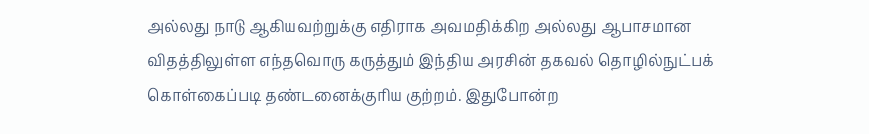அல்லது நாடு ஆகியவற்றுக்கு எதிராக அவமதிக்கிற அல்லது ஆபாசமான விதத்திலுள்ள எந்தவொரு கருத்தும் இந்திய அரசின் தகவல் தொழில்நுட்பக் கொள்கைப்படி தண்டனைக்குரிய குற்றம். இதுபோன்ற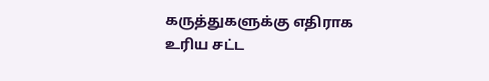கருத்துகளுக்கு எதிராக உரிய சட்ட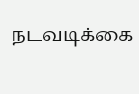நடவடிக்கை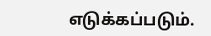எடுக்கப்படும்.